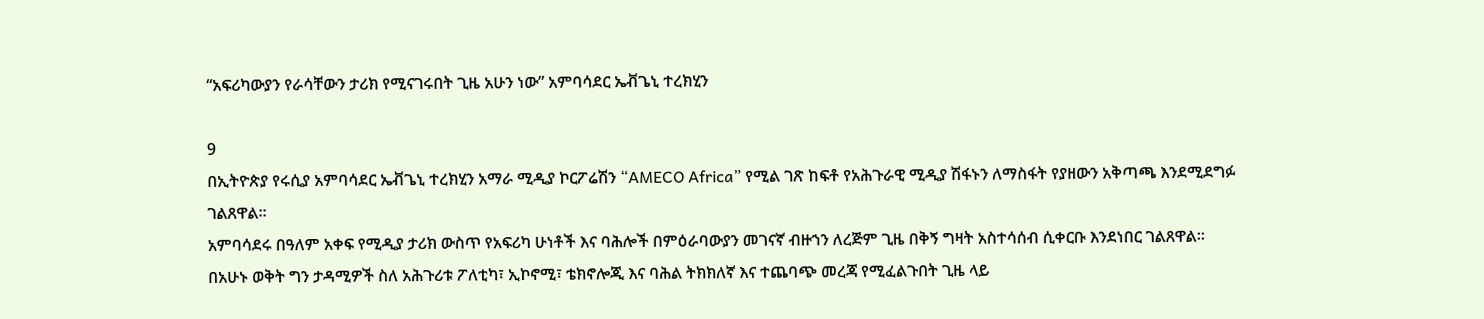“አፍሪካውያን የራሳቸውን ታሪክ የሚናገሩበት ጊዜ አሁን ነው” አምባሳደር ኤቭጌኒ ተረክሂን

9
በኢትዮጵያ የሩሲያ አምባሳደር ኤቭጌኒ ተረክሂን አማራ ሚዲያ ኮርፖሬሽን “AMECO Africa” የሚል ገጽ ከፍቶ የአሕጉራዊ ሚዲያ ሽፋኑን ለማስፋት የያዘውን አቅጣጫ እንደሚደግፉ ገልጸዋል።
አምባሳደሩ በዓለም አቀፍ የሚዲያ ታሪክ ውስጥ የአፍሪካ ሁነቶች እና ባሕሎች በምዕራባውያን መገናኛ ብዙኀን ለረጅም ጊዜ በቅኝ ግዛት አስተሳሰብ ሲቀርቡ እንደነበር ገልጸዋል።
በአሁኑ ወቅት ግን ታዳሚዎች ስለ አሕጉሪቱ ፖለቲካ፣ ኢኮኖሚ፣ ቴክኖሎጂ እና ባሕል ትክክለኛ እና ተጨባጭ መረጃ የሚፈልጉበት ጊዜ ላይ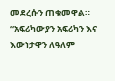መደረሱን ጠቁመዋል።
“አፍሪካውያን አፍሪካን እና እውነታዋን ለዓለም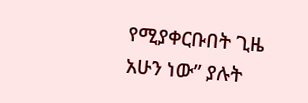የሚያቀርቡበት ጊዜ አሁን ነው” ያሉት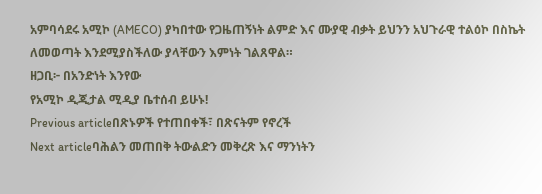አምባሳደሩ አሚኮ (AMECO) ያካበተው የጋዜጠኝነት ልምድ እና ሙያዊ ብቃት ይህንን አህጉራዊ ተልዕኮ በስኬት ለመወጣት እንደሚያስችለው ያላቸውን እምነት ገልጸዋል።
ዘጋቢ፦ በአንድነት እንየው
የአሚኮ ዲጂታል ሚዲያ ቤተሰብ ይሁኑ!
Previous articleበጽኑዎች የተጠበቀች፣ በጽናትም የኖረች
Next articleባሕልን መጠበቅ ትውልድን መቅረጽ እና ማንነትን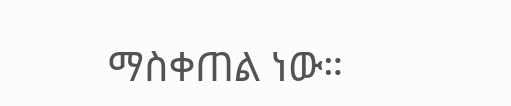ማስቀጠል ነው።